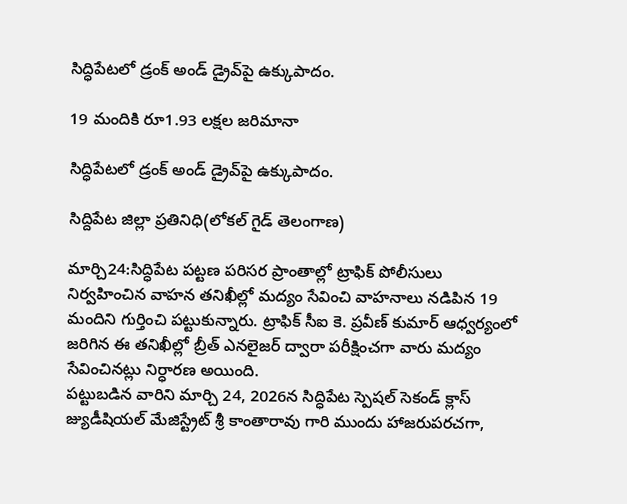సిద్ధిపేటలో డ్రంక్ అండ్ డ్రైవ్‌పై ఉక్కుపాదం.

19 మందికి రూ1.93 లక్షల జరిమానా

సిద్ధిపేటలో డ్రంక్ అండ్ డ్రైవ్‌పై ఉక్కుపాదం.

సిద్దిపేట జిల్లా ప్రతినిధి(లోకల్ గైడ్ తెలంగాణ)

మార్చి24:సిద్ధిపేట పట్టణ పరిసర ప్రాంతాల్లో ట్రాఫిక్ పోలీసులు నిర్వహించిన వాహన తనిఖీల్లో మద్యం సేవించి వాహనాలు నడిపిన 19 మందిని గుర్తించి పట్టుకున్నారు. ట్రాఫిక్ సీఐ కె. ప్రవీణ్ కుమార్ ఆధ్వర్యంలో జరిగిన ఈ తనిఖీల్లో బ్రీత్ ఎనలైజర్ ద్వారా పరీక్షించగా వారు మద్యం సేవించినట్లు నిర్ధారణ అయింది.
పట్టుబడిన వారిని మార్చి 24, 2026న సిద్ధిపేట స్పెషల్ సెకండ్ క్లాస్ జ్యుడీషియల్ మేజిస్ట్రేట్ శ్రీ కాంతారావు గారి ముందు హాజరుపరచగా,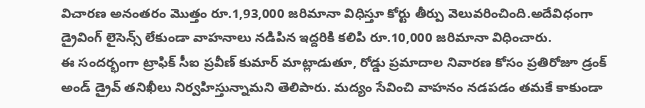విచారణ అనంతరం మొత్తం రూ.1,93,000 జరిమానా విధిస్తూ కోర్టు తీర్పు వెలువరించింది.అదేవిధంగా డ్రైవింగ్ లైసెన్స్ లేకుండా వాహనాలు నడిపిన ఇద్దరికి కలిపి రూ.10,000 జరిమానా విధించారు.
ఈ సందర్భంగా ట్రాఫిక్ సీఐ ప్రవీణ్ కుమార్ మాట్లాడుతూ, రోడ్డు ప్రమాదాల నివారణ కోసం ప్రతిరోజూ డ్రంక్ అండ్ డ్రైవ్ తనిఖీలు నిర్వహిస్తున్నామని తెలిపారు. మద్యం సేవించి వాహనం నడపడం తమకే కాకుండా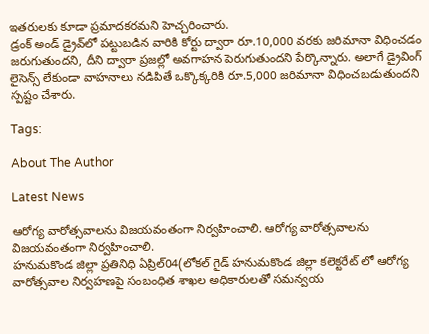ఇతరులకు కూడా ప్రమాదకరమని హెచ్చరించారు.
డ్రంక్ అండ్ డ్రైవ్‌లో పట్టుబడిన వారికి కోర్టు ద్వారా రూ.10,000 వరకు జరిమానా విధించడం జరుగుతుందని, దీని ద్వారా ప్రజల్లో అవగాహన పెరుగుతుందని పేర్కొన్నారు. అలాగే డ్రైవింగ్ లైసెన్స్ లేకుండా వాహనాలు నడిపితే ఒక్కొక్కరికి రూ.5,000 జరిమానా విధించబడుతుందని స్పష్టం చేశారు.

Tags:

About The Author

Latest News

ఆరోగ్య వారోత్సవాలను విజయవంతంగా నిర్వహించాలి. ఆరోగ్య వారోత్సవాలను విజయవంతంగా నిర్వహించాలి.
హనుమకొండ జిల్లా ప్రతినిధి ఏప్రిల్04(లోకల్ గైడ్ హనుమకొండ జిల్లా కలెక్టరేట్ లో ఆరోగ్య వారోత్సవాల నిర్వహణపై సంబంధిత శాఖల అధికారులతో సమన్వయ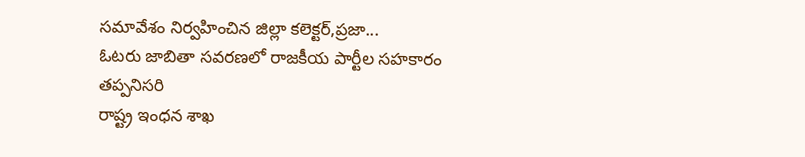సమావేశం నిర్వహించిన జిల్లా కలెక్టర్,ప్రజా...
ఓటరు జాబితా సవరణలో రాజకీయ పార్టీల సహకారం తప్పనిసరి
రాష్ట్ర ఇంధన శాఖ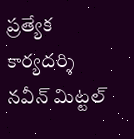ప్రత్యేక కార్యదర్శి నవీన్ మిట్టల్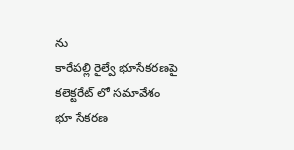ను
కారేపల్లి రైల్వే భూసేకరణపై కలెక్టరేట్ లో సమావేశం
భూ సేకరణ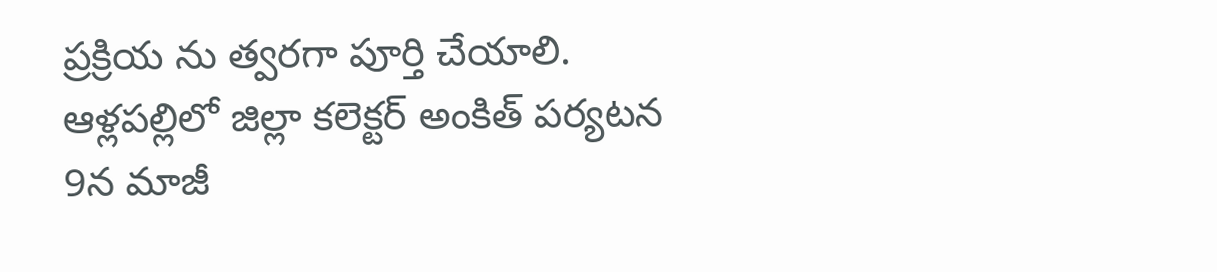ప్రక్రియ ను త్వరగా పూర్తి చేయాలి.
ఆళ్లపల్లిలో జిల్లా కలెక్టర్ అంకిత్ పర్యటన
9న మాజీ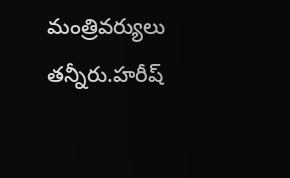మంత్రివర్యులు తన్నీరు.హరీష్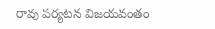రావు పర్యటన విజయవంతం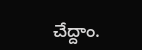చేద్దాం.